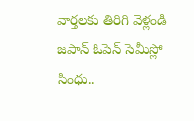వార్తలకు తిరిగి వెళ్లండి
జపాన్ ఓపెన్ సెమీస్లో సింధు..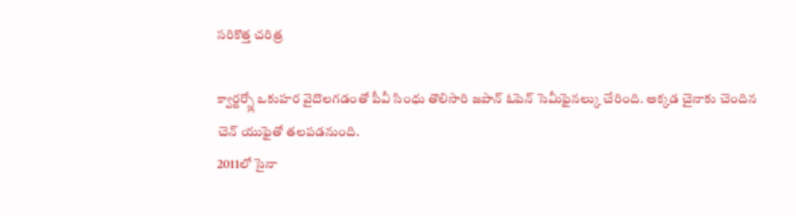సరికొత్త చరిత్ర

క్వార్టర్స్లో ఒకుహర వైదొలగడంతో పీవీ సింధు తొలిసారి జపాన్ ఓపెన్ సెమీఫైనల్కు చేరింది. అక్కడ చైనాకు చెందిన చెన్ యుఫైతో తలపడనుంది.
2011లో సైనా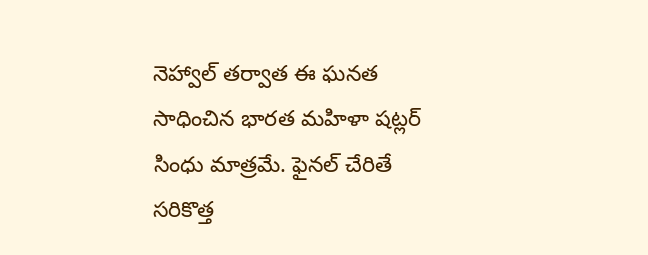నెహ్వాల్ తర్వాత ఈ ఘనత సాధించిన భారత మహిళా షట్లర్ సింధు మాత్రమే. ఫైనల్ చేరితే సరికొత్త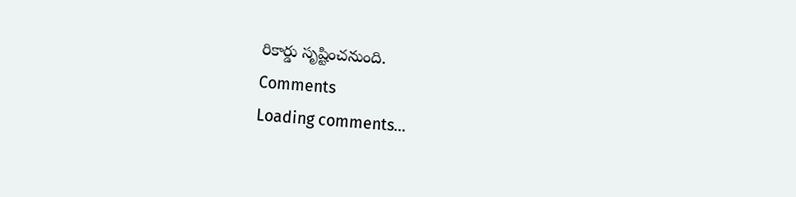రికార్డు సృష్టించనుంది.
Comments
Loading comments...